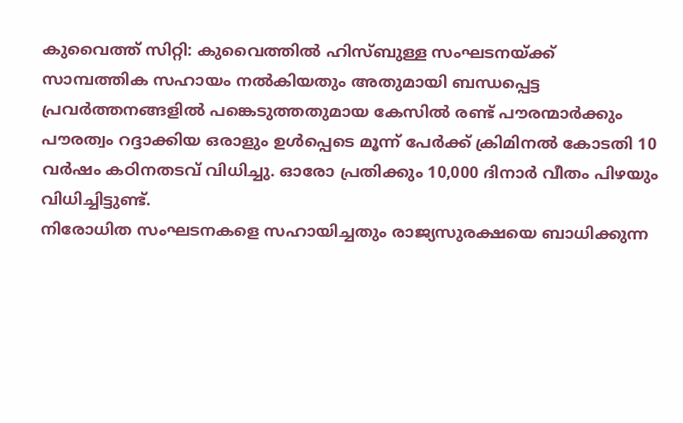കുവൈത്ത് സിറ്റി: കുവൈത്തിൽ ഹിസ്ബുള്ള സംഘടനയ്ക്ക് സാമ്പത്തിക സഹായം നൽകിയതും അതുമായി ബന്ധപ്പെട്ട പ്രവർത്തനങ്ങളിൽ പങ്കെടുത്തതുമായ കേസിൽ രണ്ട് പൗരന്മാർക്കും പൗരത്വം റദ്ദാക്കിയ ഒരാളും ഉൾപ്പെടെ മൂന്ന് പേർക്ക് ക്രിമിനൽ കോടതി 10 വർഷം കഠിനതടവ് വിധിച്ചു. ഓരോ പ്രതിക്കും 10,000 ദിനാർ വീതം പിഴയും വിധിച്ചിട്ടുണ്ട്.
നിരോധിത സംഘടനകളെ സഹായിച്ചതും രാജ്യസുരക്ഷയെ ബാധിക്കുന്ന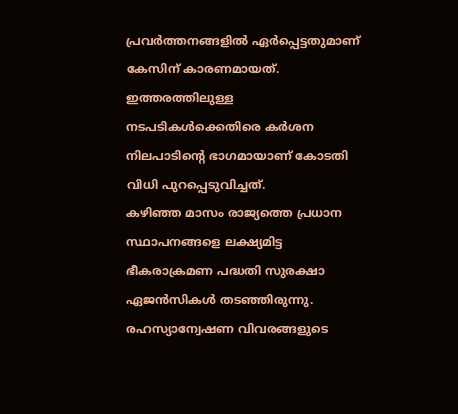പ്രവർത്തനങ്ങളിൽ ഏർപ്പെട്ടതുമാണ് കേസിന് കാരണമായത്. ഇത്തരത്തിലുള്ള നടപടികൾക്കെതിരെ കർശന നിലപാടിന്റെ ഭാഗമായാണ് കോടതി വിധി പുറപ്പെടുവിച്ചത്.
കഴിഞ്ഞ മാസം രാജ്യത്തെ പ്രധാന സ്ഥാപനങ്ങളെ ലക്ഷ്യമിട്ട ഭീകരാക്രമണ പദ്ധതി സുരക്ഷാ ഏജൻസികൾ തടഞ്ഞിരുന്നു. രഹസ്യാന്വേഷണ വിവരങ്ങളുടെ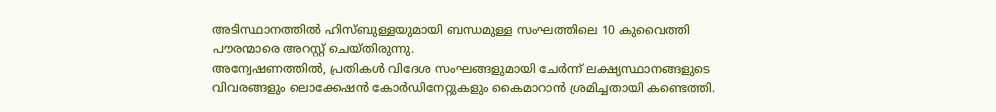അടിസ്ഥാനത്തിൽ ഹിസ്ബുള്ളയുമായി ബന്ധമുള്ള സംഘത്തിലെ 10 കുവൈത്തി പൗരന്മാരെ അറസ്റ്റ് ചെയ്തിരുന്നു.
അന്വേഷണത്തിൽ, പ്രതികൾ വിദേശ സംഘങ്ങളുമായി ചേർന്ന് ലക്ഷ്യസ്ഥാനങ്ങളുടെ വിവരങ്ങളും ലൊക്കേഷൻ കോർഡിനേറ്റുകളും കൈമാറാൻ ശ്രമിച്ചതായി കണ്ടെത്തി.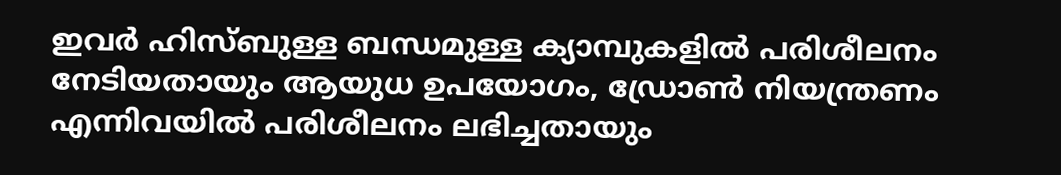ഇവർ ഹിസ്ബുള്ള ബന്ധമുള്ള ക്യാമ്പുകളിൽ പരിശീലനം നേടിയതായും ആയുധ ഉപയോഗം, ഡ്രോൺ നിയന്ത്രണം എന്നിവയിൽ പരിശീലനം ലഭിച്ചതായും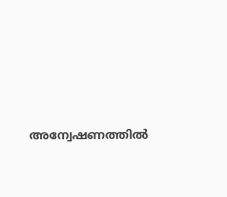അന്വേഷണത്തിൽ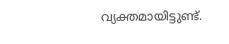വ്യക്തമായിട്ടുണ്ട്.